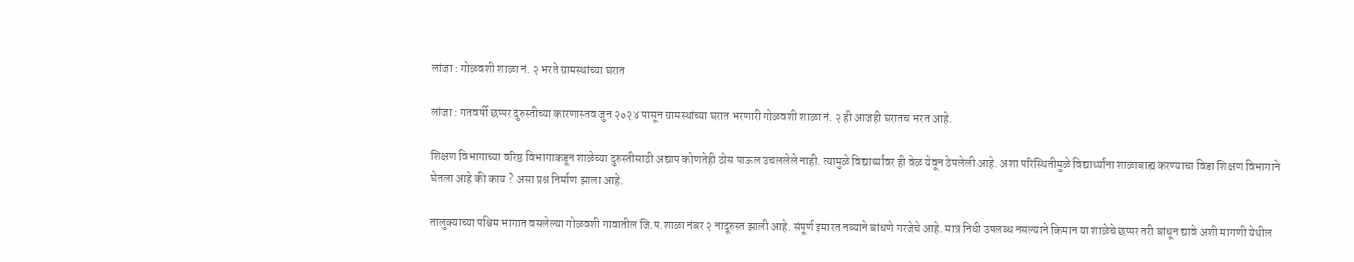लांजा : गोळवशी शाळा नं. २ भरते ग्रामस्थांच्या घरात

लांजा : गतवर्षी छप्पर दुरुस्तीच्या कारणास्तव जुन २०२४ पासून ग्रामस्थांच्या घरात भरणारी गोळवशी शाळा नं. २ ही आजही घरातच भरत आहे.

शिक्षण विभागाच्या वरिष्ठ विभागाकडून शाळेच्या दुरुस्तीसाठी अद्याप कोणतेही ठोस पाऊल उचललेले नाही. त्यामुळे विद्यार्थ्यांवर ही वेळ येवून ठेपलेली आहे. अशा परिस्थितीमुळे विद्यार्थ्यांना शाळाबाह्य करण्याचा विडा शिक्षण विभागाने घेतला आहे की काय ? असा प्रश्न निर्माण झाला आहे.

तालुक्याच्या पश्चिम भागात वसलेल्या गोळवशी गावातील जि.प.शाळा नंबर २ नादूरुस्त झाली आहे. संपूर्ण इमारत नव्याने बांधणे गरजेचे आहे. मात्र निधी उपलब्ध नसल्याने किमान या शाळेचे छप्पर तरी बांधून द्यावे अशी मागणी येथील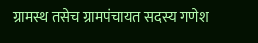ग्रामस्थ तसेच ग्रामपंचायत सदस्य गणेश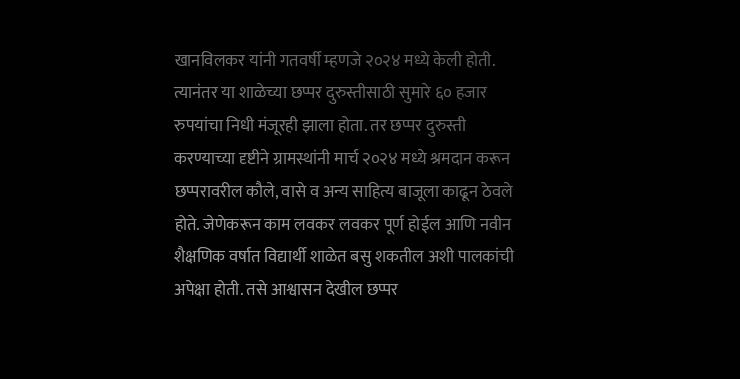खानविलकर यांनी गतवर्षी म्हणजे २०२४ मध्ये केली होती. त्यानंतर या शाळेच्या छप्पर दुरुस्तीसाठी सुमारे ६० हजार रुपयांचा निधी मंजूरही झाला होता. तर छप्पर दुरुस्ती करण्याच्या दृष्टीने ग्रामस्थांनी मार्च २०२४ मध्ये श्रमदान करून छप्परावरील कौले, वासे व अन्य साहित्य बाजूला काढून ठेवले होते. जेणेकरून काम लवकर लवकर पूर्ण होईल आणि नवीन शैक्षणिक वर्षात विद्यार्थी शाळेत बसु शकतील अशी पालकांची अपेक्षा होती. तसे आश्वासन देखील छप्पर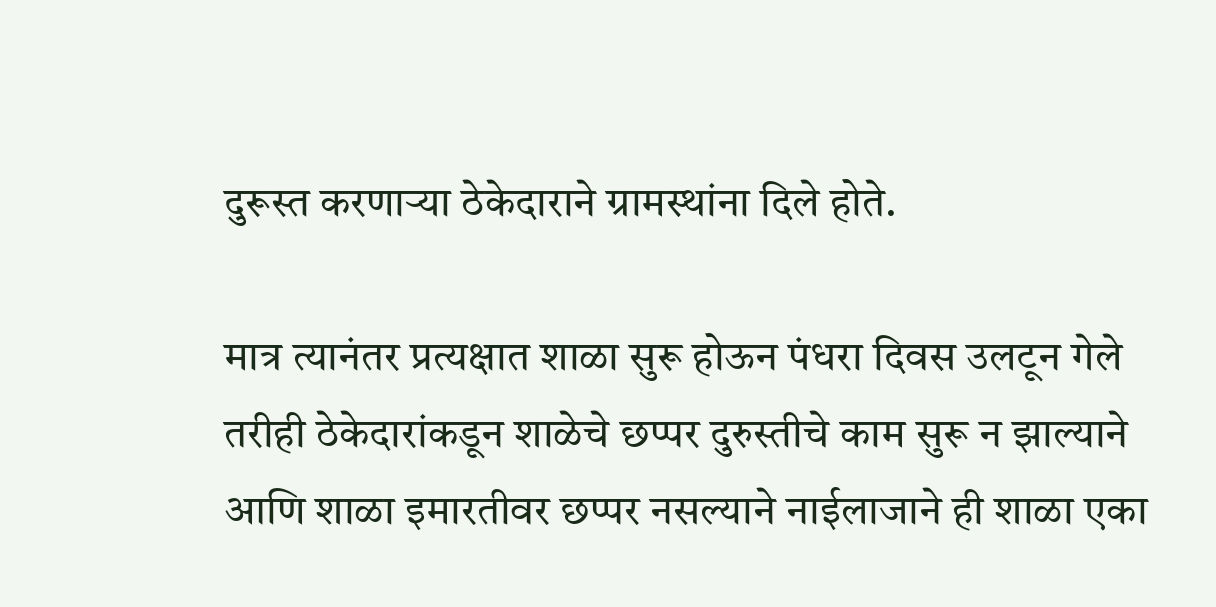दुरूस्त करणाऱ्या ठेकेदाराने ग्रामस्थांना दिले होते.

मात्र त्यानंतर प्रत्यक्षात शाळा सुरू होऊन पंधरा दिवस उलटून गेले तरीही ठेकेदारांकडून शाळेचे छप्पर दुरुस्तीचे काम सुरू न झाल्याने आणि शाळा इमारतीवर छप्पर नसल्याने नाईलाजाने ही शाळा एका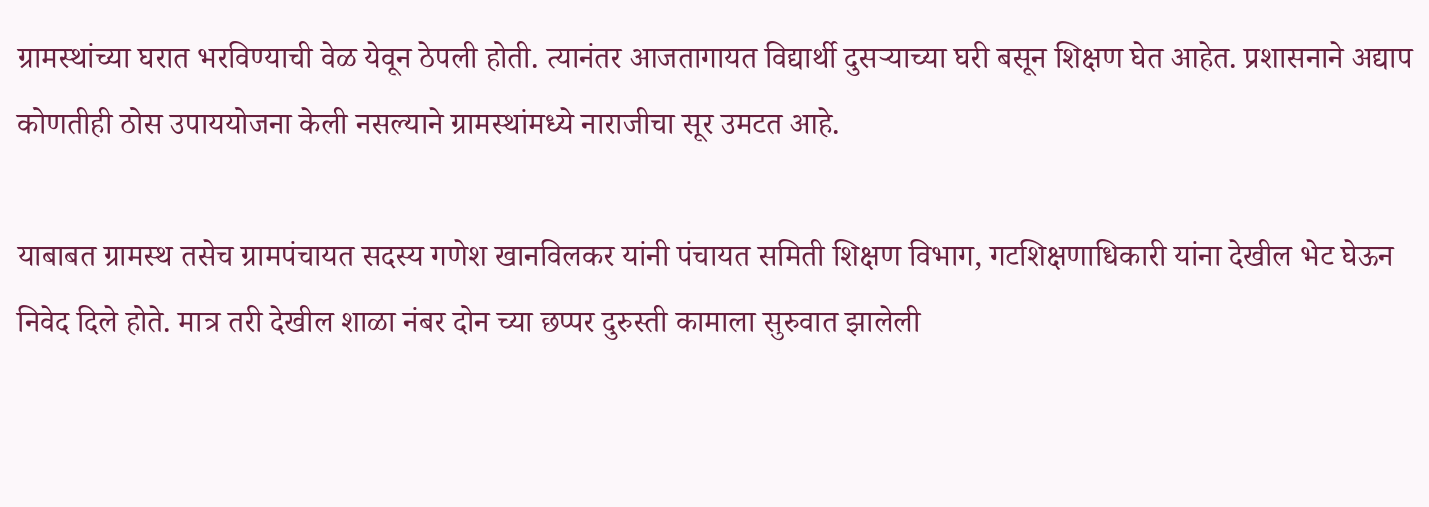ग्रामस्थांच्या घरात भरविण्याची वेळ येवून ठेपली होती. त्यानंतर आजतागायत विद्यार्थी दुसऱ्याच्या घरी बसून शिक्षण घेत आहेत. प्रशासनाने अद्याप कोणतीही ठोस उपाययोजना केली नसल्याने ग्रामस्थांमध्ये नाराजीचा सूर उमटत आहे.

याबाबत ग्रामस्थ तसेच ग्रामपंचायत सदस्य गणेश खानविलकर यांनी पंचायत समिती शिक्षण विभाग, गटशिक्षणाधिकारी यांना देखील भेट घेऊन निवेद दिले होते. मात्र तरी देखील शाळा नंबर दोन च्या छप्पर दुरुस्ती कामाला सुरुवात झालेली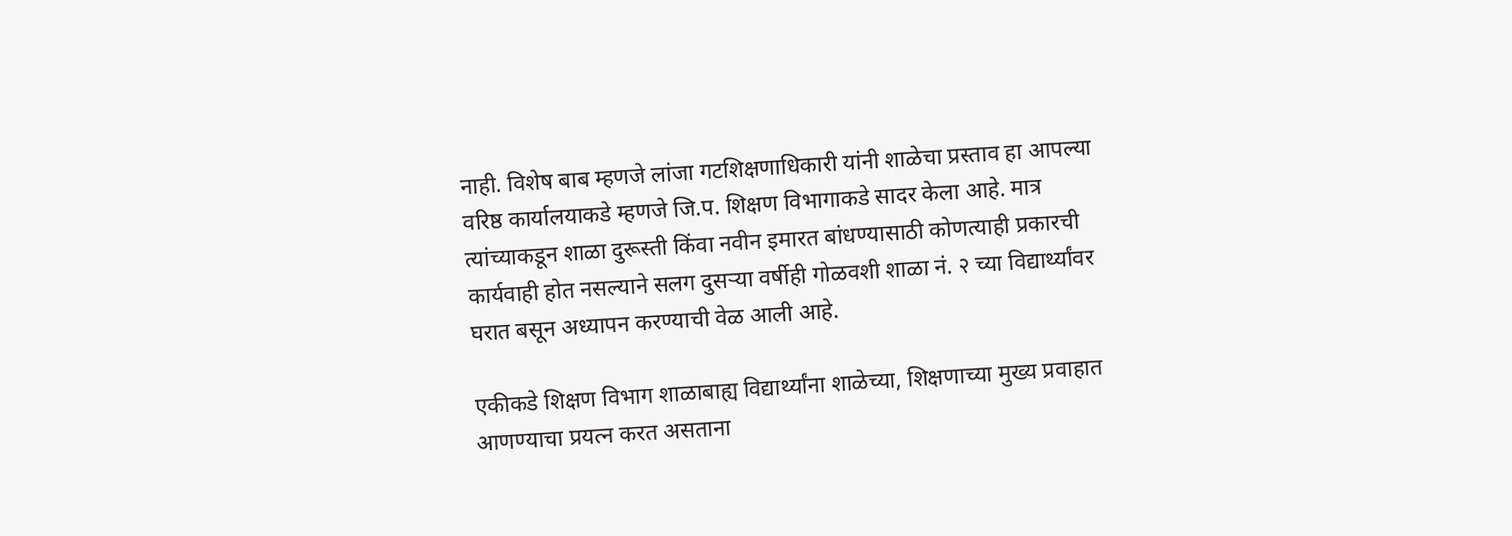नाही. विशेष बाब म्हणजे लांजा गटशिक्षणाधिकारी यांनी शाळेचा प्रस्ताव हा आपल्या वरिष्ठ कार्यालयाकडे म्हणजे जि.प. शिक्षण विभागाकडे सादर केला आहे. मात्र त्यांच्याकडून शाळा दुरूस्ती किंवा नवीन इमारत बांधण्यासाठी कोणत्याही प्रकारची कार्यवाही होत नसल्याने सलग दुसऱ्या वर्षीही गोळवशी शाळा नं. २ च्या विद्यार्थ्यांवर घरात बसून अध्यापन करण्याची वेळ आली आहे.

एकीकडे शिक्षण विभाग शाळाबाह्य विद्यार्थ्यांना शाळेच्या, शिक्षणाच्या मुख्य प्रवाहात आणण्याचा प्रयत्न करत असताना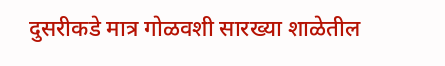दुसरीकडे मात्र गोळवशी सारख्या शाळेतील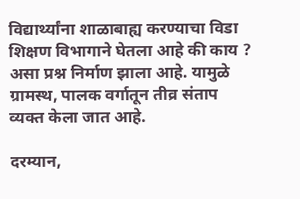विद्यार्थ्यांना शाळाबाह्य करण्याचा विडा शिक्षण विभागाने घेतला आहे की काय ? असा प्रश्न निर्माण झाला आहे. यामुळे ग्रामस्थ, पालक वर्गातून तीव्र संताप व्यक्त केला जात आहे.

दरम्यान,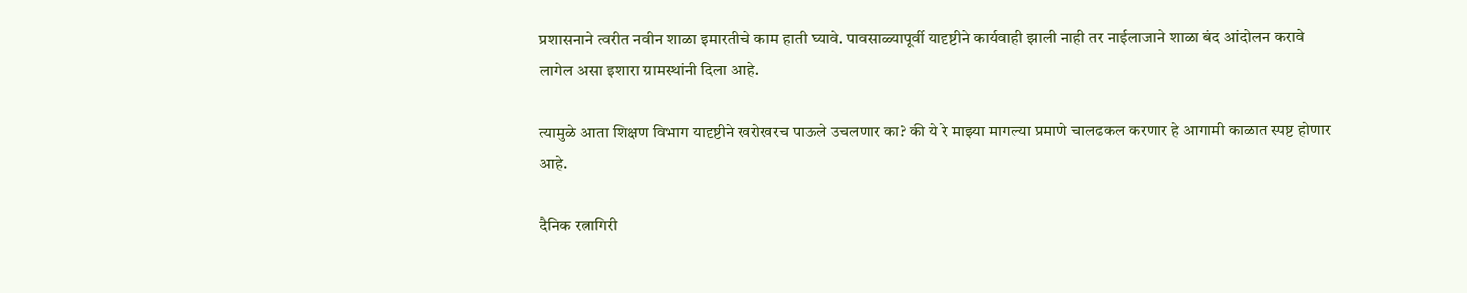प्रशासनाने त्वरीत नवीन शाळा इमारतीचे काम हाती घ्यावे. पावसाळ्यापूर्वी यादृष्टीने कार्यवाही झाली नाही तर नाईलाजाने शाळा बंद आंदोलन करावे लागेल असा इशारा ग्रामस्थांनी दिला आहे.

त्यामुळे आता शिक्षण विभाग यादृष्टीने खरोखरच पाऊले उचलणार का? की ये रे माझ्या मागल्या प्रमाणे चालढकल करणार हे आगामी काळात स्पष्ट होणार आहे.

दैनिक रत्नागिरी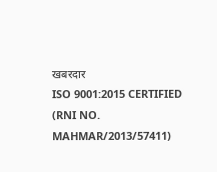खबरदार
ISO 9001:2015 CERTIFIED
(RNI NO. MAHMAR/2013/57411)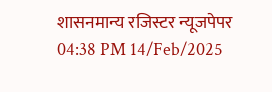शासनमान्य रजिस्टर न्यूजपेपर
04:38 PM 14/Feb/2025